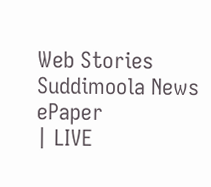Web Stories
Suddimoola News
ePaper
| LIVE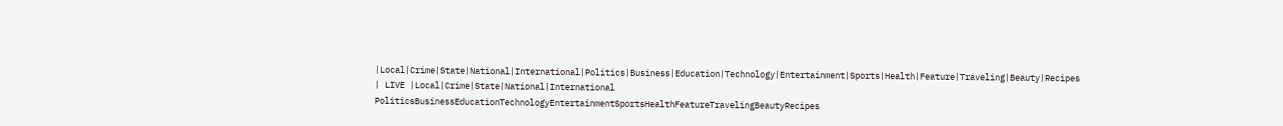|Local|Crime|State|National|International|Politics|Business|Education|Technology|Entertainment|Sports|Health|Feature|Traveling|Beauty|Recipes
| LIVE |Local|Crime|State|National|International
PoliticsBusinessEducationTechnologyEntertainmentSportsHealthFeatureTravelingBeautyRecipes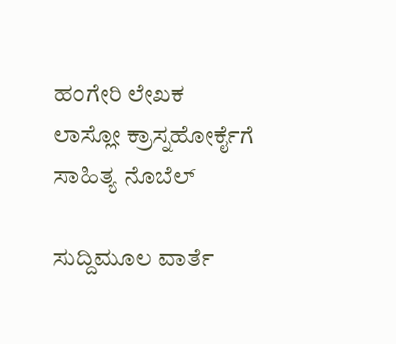ಹಂಗೇರಿ ಲೇಖಕ ಲಾಸ್ಲೋ ಕ್ರಾಸ್ನಹೋರ್ಕೈಗೆ ಸಾಹಿತ್ಯ ನೊಬೆಲ್

ಸುದ್ದಿಮೂಲ ವಾರ್ತೆ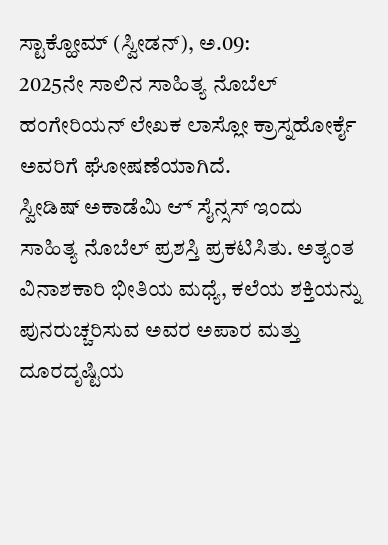ಸ್ಟಾಕ್ಹೋಮ್ (ಸ್ವೀಡನ್), ಅ.09:
2025ನೇ ಸಾಲಿನ ಸಾಹಿತ್ಯ ನೊಬೆಲ್ ಹಂಗೇರಿಯನ್ ಲೇಖಕ ಲಾಸ್ಲೋ ಕ್ರಾಸ್ನಹೋರ್ಕೈ ಅವರಿಗೆ ಘೋಷಣೆಯಾಗಿದೆ.
ಸ್ವೀಡಿಷ್ ಅಕಾಡೆಮಿ ಆ್ ಸೈನ್ಸಸ್ ಇಂದು ಸಾಹಿತ್ಯ ನೊಬೆಲ್ ಪ್ರಶಸ್ತಿ ಪ್ರಕಟಿಸಿತು. ಅತ್ಯಂತ ವಿನಾಶಕಾರಿ ಭೀತಿಯ ಮಧ್ಯೆ, ಕಲೆಯ ಶಕ್ತಿಯನ್ನು ಪುನರುಚ್ಚರಿಸುವ ಅವರ ಅಪಾರ ಮತ್ತು ದೂರದೃಷ್ಟಿಯ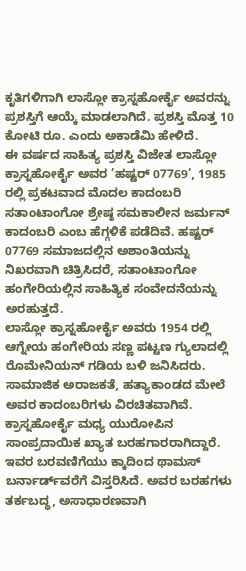ಕೃತಿಗಳಿಗಾಗಿ ಲಾಸ್ಲೋ ಕ್ರಾಸ್ನಹೋರ್ಕೈ ಅವರನ್ನು ಪ್ರಶಸ್ತಿಗೆ ಆಯ್ಕೆ ಮಾಡಲಾಗಿದೆ. ಪ್ರಶಸ್ತಿ ಮೊತ್ತ 10 ಕೋಟಿ ರೂ. ಎಂದು ಅಕಾಡೆಮಿ ಹೇಳಿದೆ.
ಈ ವರ್ಷದ ಸಾಹಿತ್ಯ ಪ್ರಶಸ್ತಿ ವಿಜೇತ ಲಾಸ್ಲೋ ಕ್ರಾಸ್ನಹೋರ್ಕೈ ಅವರ ’ಹಷ್ಟರ್ 07769’, 1985 ರಲ್ಲಿ ಪ್ರಕಟವಾದ ಮೊದಲ ಕಾದಂಬರಿ ಸತಾಂಟಾಂಗೋ ಶ್ರೇಷ್ಠ ಸಮಕಾಲೀನ ಜರ್ಮನ್ ಕಾದಂಬರಿ ಎಂಬ ಹೆಗ್ಗಳಿಕೆ ಪಡೆದಿವೆ. ಹಷ್ಟರ್ 07769 ಸಮಾಜದಲ್ಲಿನ ಅಶಾಂತಿಯನ್ನು ನಿಖರವಾಗಿ ಚಿತ್ರಿಸಿದರೆ, ಸತಾಂಟಾಂಗೋ ಹಂಗೇರಿಯಲ್ಲಿನ ಸಾಹಿತ್ಯಿಕ ಸಂವೇದನೆಯನ್ನು ಅರಹುತ್ತದೆ.
ಲಾಸ್ಲೋ ಕ್ರಾಸ್ನಹೋರ್ಕೈ ಅವರು 1954 ರಲ್ಲಿ ಆಗ್ನೇಯ ಹಂಗೇರಿಯ ಸಣ್ಣ ಪಟ್ಟಣ ಗ್ಯುಲಾದಲ್ಲಿ ರೊಮೇನಿಯನ್ ಗಡಿಯ ಬಳಿ ಜನಿಸಿದರು. ಸಾಮಾಜಿಕ ಅರಾಜಕತೆ, ಹತ್ಯಾಕಾಂಡದ ಮೇಲೆ ಅವರ ಕಾದಂಬರಿಗಳು ವಿರಚಿತವಾಗಿವೆ.
ಕ್ರಾಸ್ನಹೋರ್ಕೈ ಮಧ್ಯ ಯುರೋಪಿನ ಸಾಂಪ್ರದಾಯಿಕ ಖ್ಯಾತ ಬರಹಗಾರರಾಗಿದ್ದಾರೆ. ಇವರ ಬರವಣಿಗೆಯು ಕ್ಕಾದಿಂದ ಥಾಮಸ್ ಬರ್ನಾರ್ಡ್‌ವರೆಗೆ ವಿಸ್ತರಿಸಿದೆ. ಅವರ ಬರಹಗಳು ತರ್ಕಬದ್ಧ, ಅಸಾಧಾರಣವಾಗಿ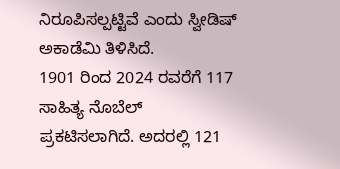ನಿರೂಪಿಸಲ್ಪಟ್ಟಿವೆ ಎಂದು ಸ್ವೀಡಿಷ್ ಅಕಾಡೆಮಿ ತಿಳಿಸಿದೆ.
1901 ರಿಂದ 2024 ರವರೆಗೆ 117 ಸಾಹಿತ್ಯ ನೊಬೆಲ್ ಪ್ರಕಟಿಸಲಾಗಿದೆ. ಅದರಲ್ಲಿ 121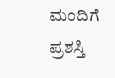ಮಂದಿಗೆ ಪ್ರಶಸ್ತಿ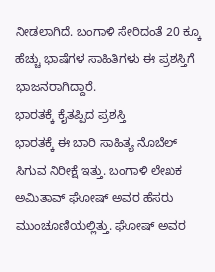ನೀಡಲಾಗಿದೆ. ಬಂಗಾಳಿ ಸೇರಿದಂತೆ 20 ಕ್ಕೂ ಹೆಚ್ಚು ಭಾಷೆಗಳ ಸಾಹಿತಿಗಳು ಈ ಪ್ರಶಸ್ತಿಗೆ ಭಾಜನರಾಗಿದ್ದಾರೆ.
ಭಾರತಕ್ಕೆ ಕೈತಪ್ಪಿದ ಪ್ರಶಸ್ತಿ
ಭಾರತಕ್ಕೆ ಈ ಬಾರಿ ಸಾಹಿತ್ಯ ನೊಬೆಲ್ ಸಿಗುವ ನಿರೀಕ್ಷೆ ಇತ್ತು. ಬಂಗಾಳಿ ಲೇಖಕ ಅಮಿತಾವ್ ಘೋಷ್ ಅವರ ಹೆಸರು ಮುಂಚೂಣಿಯಲ್ಲಿತ್ತು. ಘೋಷ್ ಅವರ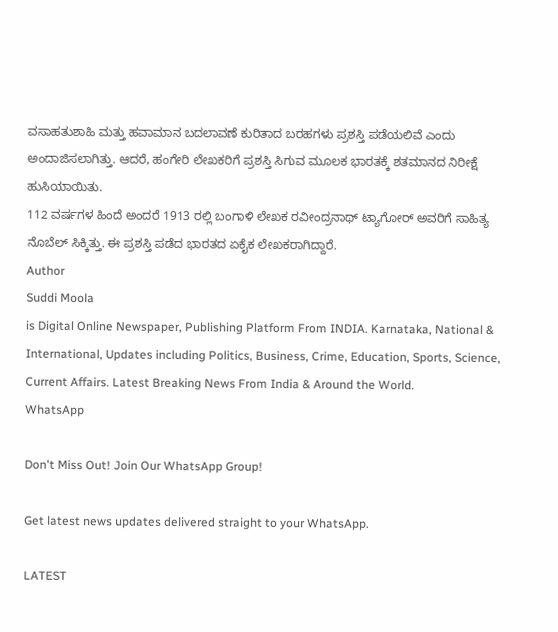ವಸಾಹತುಶಾಹಿ ಮತ್ತು ಹವಾಮಾನ ಬದಲಾವಣೆ ಕುರಿತಾದ ಬರಹಗಳು ಪ್ರಶಸ್ತಿ ಪಡೆಯಲಿವೆ ಎಂದು ಅಂದಾಜಿಸಲಾಗಿತ್ತು. ಆದರೆ, ಹಂಗೇರಿ ಲೇಖಕರಿಗೆ ಪ್ರಶಸ್ತಿ ಸಿಗುವ ಮೂಲಕ ಭಾರತಕ್ಕೆ ಶತಮಾನದ ನಿರೀಕ್ಷೆ ಹುಸಿಯಾಯಿತು.
112 ವರ್ಷಗಳ ಹಿಂದೆ ಅಂದರೆ 1913 ರಲ್ಲಿ ಬಂಗಾಳಿ ಲೇಖಕ ರವೀಂದ್ರನಾಥ್ ಟ್ಯಾಗೋರ್ ಅವರಿಗೆ ಸಾಹಿತ್ಯ ನೊಬೆಲ್ ಸಿಕ್ಕಿತ್ತು. ಈ ಪ್ರಶಸ್ತಿ ಪಡೆದ ಭಾರತದ ಏಕೈಕ ಲೇಖಕರಾಗಿದ್ದಾರೆ.
Author
Suddi Moola
is Digital Online Newspaper, Publishing Platform From INDIA. Karnataka, National & International, Updates including Politics, Business, Crime, Education, Sports, Science, Current Affairs. Latest Breaking News From India & Around the World.
WhatsApp

Don't Miss Out! Join Our WhatsApp Group!

Get latest news updates delivered straight to your WhatsApp.

LATEST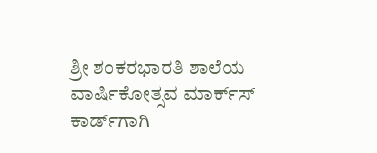ಶ್ರೀ ಶಂಕರಭಾರತಿ ಶಾಲೆಯ ವಾರ್ಷಿಕೋತ್ಸವ ಮಾರ್ಕ್‌ಸ್‌ ಕಾರ್ಡ್‌ಗಾಗಿ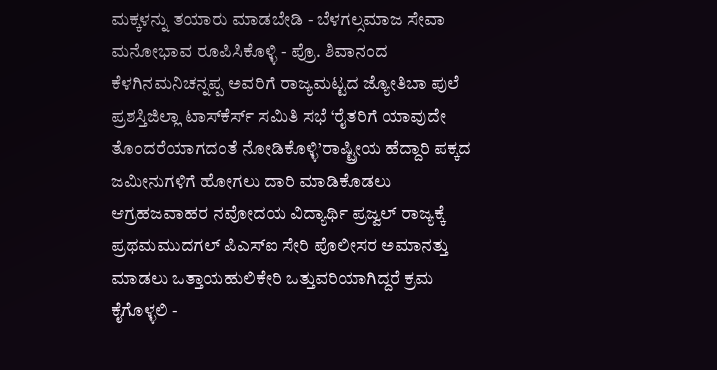ಮಕ್ಕಳನ್ನು ತಯಾರು ಮಾಡಬೇಡಿ - ಬೆಳಗಲ್ಸಮಾಜ ಸೇವಾ ಮನೋಭಾವ ರೂಪಿಸಿಕೊಳ್ಳಿ - ಪ್ರೊ. ಶಿವಾನಂದ ಕೆಳಗಿನಮನಿಚನ್ನಪ್ಪ ಅವರಿಗೆ ರಾಜ್ಯಮಟ್ಟದ ಜ್ಯೋತಿಬಾ ಪುಲೆ ಪ್ರಶಸ್ತಿಜಿಲ್ಲಾ ಟಾಸ್‌‌ಕೆರ್ಸ್ ಸಮಿತಿ ಸಭೆ ‘ರೈತರಿಗೆ ಯಾವುದೇ ತೊಂದರೆಯಾಗದಂತೆ ನೋಡಿಕೊಳ್ಳಿ’ರಾಷ್ಟ್ರೀಯ ಹೆದ್ದಾರಿ ಪಕ್ಕದ ಜಮೀನುಗಳಿಗೆ ಹೋಗಲು ದಾರಿ ಮಾಡಿಕೊಡಲು ಆಗ್ರಹಜವಾಹರ ನವೋದಯ ವಿದ್ಯಾರ್ಥಿ ಪ್ರಜ್ವಲ್ ರಾಜ್ಯಕ್ಕೆ ಪ್ರಥಮಮುದಗಲ್ ಪಿಎಸ್‌ಐ ಸೇರಿ ಪೊಲೀಸರ ಅಮಾನತ್ತು ಮಾಡಲು ಒತ್ತಾಯಹುಲಿಕೇರಿ ಒತ್ತುವರಿಯಾಗಿದ್ದರೆ ಕ್ರಮ ಕೈಗೊಳ್ಳಲಿ -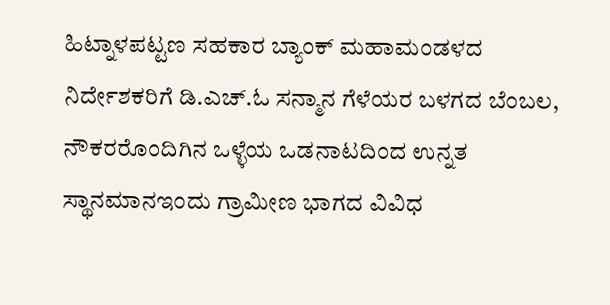ಹಿಟ್ನಾಳಪಟ್ಟಣ ಸಹಕಾರ ಬ್ಯಾಂಕ್ ಮಹಾಮಂಡಳದ ನಿರ್ದೇಶಕರಿಗೆ ಡಿ.ಎಚ್.ಓ ಸನ್ಮಾನ ಗೆಳೆಯರ ಬಳಗದ ಬೆಂಬಲ, ನೌಕರರೊಂದಿಗಿನ ಒಳ್ಳೆಯ ಒಡನಾಟದಿಂದ ಉನ್ನತ ಸ್ಥಾನಮಾನಇಂದು ಗ್ರಾಮೀಣ ಭಾಗದ ವಿವಿಧ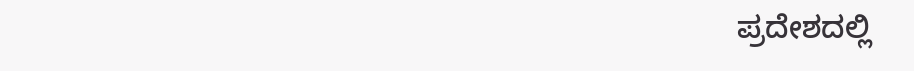ಪ್ರದೇಶದಲ್ಲಿ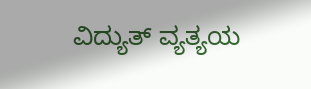ವಿದ್ಯುತ್ ವ್ಯತ್ಯಯ